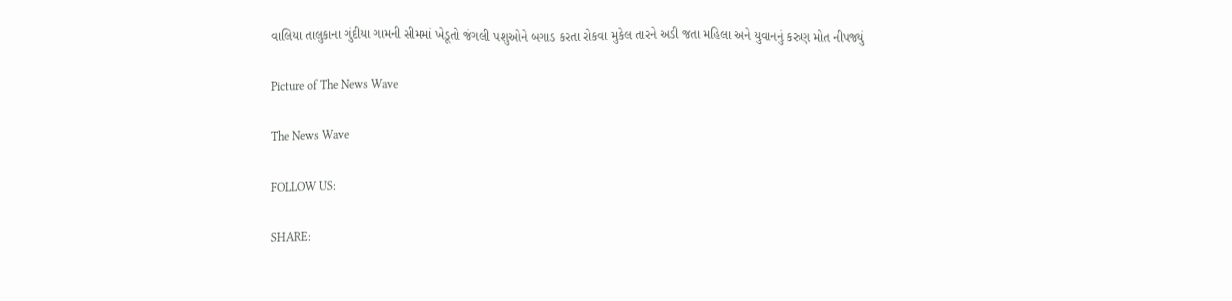વાલિયા તાલુકાના ગુંદીયા ગામની સીમમાં ખેડૂતો જંગલી પશુઓને બગાડ કરતા રોકવા મુકેલ તારને અડી જતા મહિલા અને યુવાનનું કરુણ મોત નીપજ્યું

Picture of The News Wave

The News Wave

FOLLOW US:

SHARE: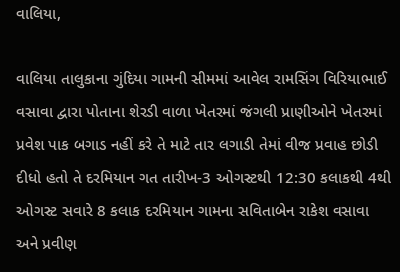વાલિયા,

વાલિયા તાલુકાના ગુંદિયા ગામની સીમમાં આવેલ રામસિંગ વિરિયાભાઈ વસાવા દ્વારા પોતાના શેરડી વાળા ખેતરમાં જંગલી પ્રાણીઓને ખેતરમાં પ્રવેશ પાક બગાડ નહીં કરે તે માટે તાર લગાડી તેમાં વીજ પ્રવાહ છોડી દીધો હતો તે દરમિયાન ગત તારીખ-3 ઓગસ્ટથી 12:30 કલાકથી 4થી ઓગસ્ટ સવારે 8 કલાક દરમિયાન ગામના સવિતાબેન રાકેશ વસાવા અને પ્રવીણ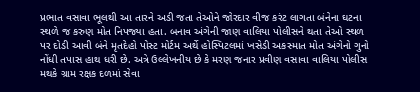પ્રભાત વસાવા ભૂલથી આ તારને અડી જતા તેઓને જોરદાર વીજ કરંટ લાગતા બંનેના ઘટના સ્થળે જ કરુણ મોત નિપજ્યા હતા. બનાવ અંગેની જાણ વાલિયા પોલીસને થતા તેઓ સ્થળ પર દોડી આવી બંને મૃતદેહો પોસ્ટ મોર્ટમ અર્થે હોસ્પિટલમાં ખસેડી અકસ્માત મોત અંગેનો ગુનો નોંધી તપાસ હાથ ધરી છે. અત્રે ઉલ્લેખનીય છે કે મરણ જનાર પ્રવીણ વસાવા વાલિયા પોલીસ મથકે ગ્રામ રક્ષક દળમાં સેવા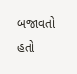બજાવતો હતો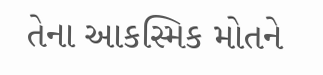તેના આકસ્મિક મોતને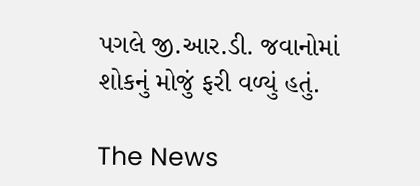પગલે જી.આર.ડી. જવાનોમાં શોકનું મોજું ફરી વળ્યું હતું.

The News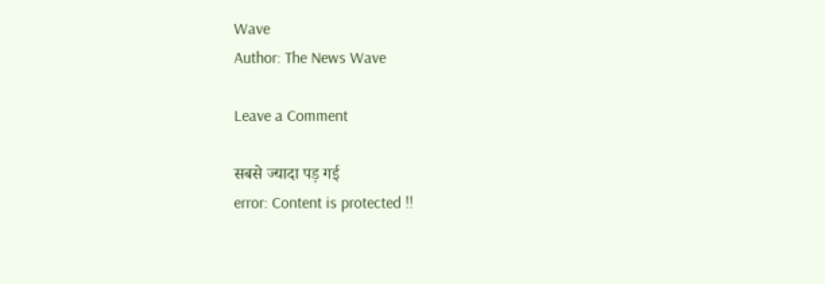Wave
Author: The News Wave

Leave a Comment

सबसे ज्यादा पड़ गई
error: Content is protected !!